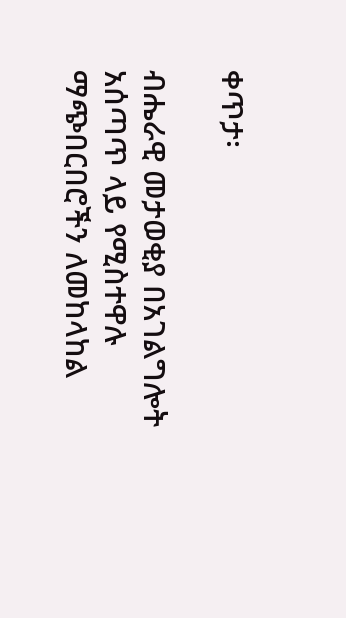ቀጥታ፡

ብሔራዊ መታወቂያ በአገልግሎት አሰጣጥ ላይ የሚስተዋሉ ማጭበርበሮችን ለመከላከል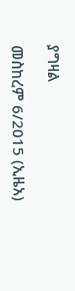ያግዛል

መስከረም 6/2015 (ኢዜአ)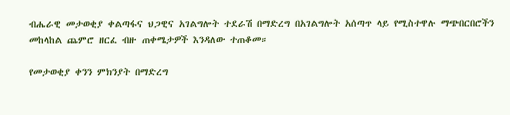ብሔራዊ መታወቂያ ቀልጣፋና ህጋዊና አገልግሎት ተደራሽ በማድረግ በአገልግሎት አሰጣጥ ላይ የሚስተዋሉ ማጭበርበሮችን መከላከል ጨምሮ ዘርፈ ብዙ ጠቀሜታዎች እንዳለው ተጠቆመ።

የመታወቂያ ቀንን ምክንያት በማድረግ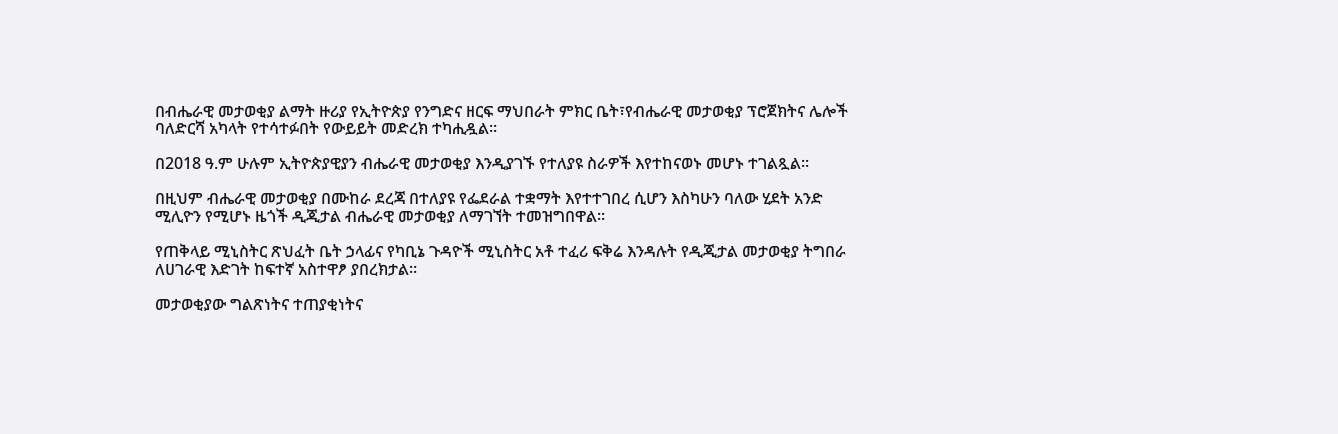በብሔራዊ መታወቂያ ልማት ዙሪያ የኢትዮጵያ የንግድና ዘርፍ ማህበራት ምክር ቤት፣የብሔራዊ መታወቂያ ፕሮጀክትና ሌሎች ባለድርሻ አካላት የተሳተፉበት የውይይት መድረክ ተካሒዷል።

በ2018 ዓ.ም ሁሉም ኢትዮጵያዊያን ብሔራዊ መታወቂያ እንዲያገኙ የተለያዩ ስራዎች እየተከናወኑ መሆኑ ተገልጿል፡፡

በዚህም ብሔራዊ መታወቂያ በሙከራ ደረጃ በተለያዩ የፌደራል ተቋማት እየተተገበረ ሲሆን እስካሁን ባለው ሂደት አንድ ሚሊዮን የሚሆኑ ዜጎች ዲጂታል ብሔራዊ መታወቂያ ለማገኘት ተመዝግበዋል፡፡

የጠቅላይ ሚኒስትር ጽህፈት ቤት ኃላፊና የካቢኔ ጉዳዮች ሚኒስትር አቶ ተፈሪ ፍቅሬ እንዳሉት የዲጂታል መታወቂያ ትግበራ ለሀገራዊ እድገት ከፍተኛ አስተዋፆ ያበረክታል።

መታወቂያው ግልጽነትና ተጠያቂነትና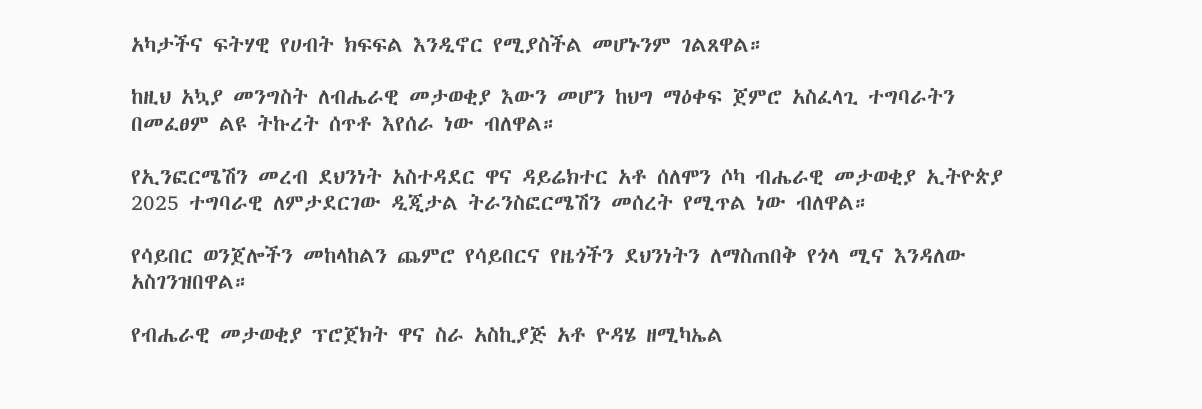አካታችና ፍትሃዊ የሀብት ክፍፍል እንዲኖር የሚያስችል መሆኑንም ገልጸዋል።

ከዚህ አኳያ መንግስት ለብሔራዊ መታወቂያ እውን መሆን ከህግ ማዕቀፍ ጀምሮ አስፈላጊ ተግባራትን በመፈፀም ልዩ ትኩረት ሰጥቶ እየሰራ ነው ብለዋል።

የኢንፎርሜሽን መረብ ደህንነት አስተዳደር ዋና ዳይሬክተር አቶ ሰለሞን ሶካ ብሔራዊ መታወቂያ ኢትዮጵያ 2025 ተግባራዊ ለምታደርገው ዲጂታል ትራንስፎርሜሽን መሰረት የሚጥል ነው ብለዋል።

የሳይበር ወንጀሎችን መከላከልን ጨምሮ የሳይበርና የዜጎችን ደህንነትን ለማስጠበቅ የጎላ ሚና እንዳለው አስገንዝበዋል።

የብሔራዊ መታወቂያ ፕሮጀክት ዋና ስራ አስኪያጅ አቶ ዮዳሄ ዘሚካኤል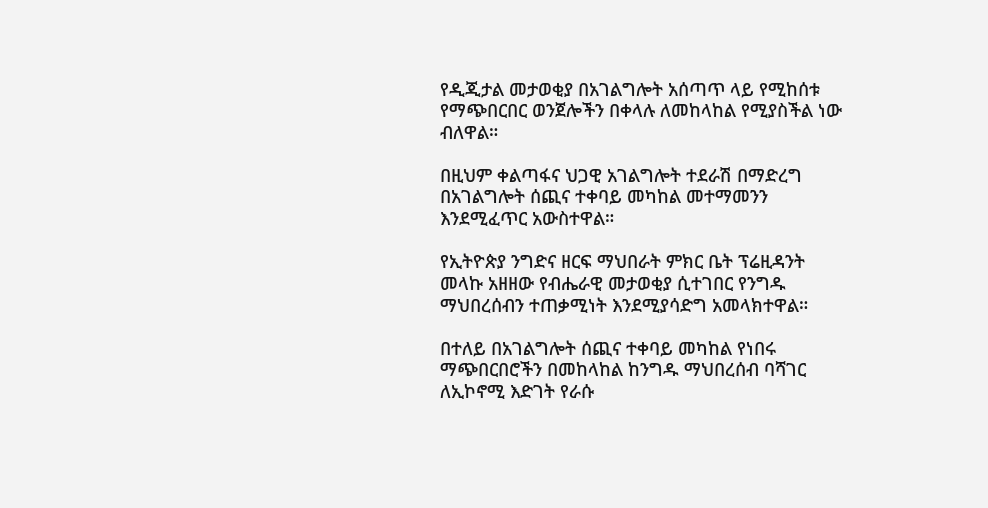የዲጂታል መታወቂያ በአገልግሎት አሰጣጥ ላይ የሚከሰቱ የማጭበርበር ወንጀሎችን በቀላሉ ለመከላከል የሚያስችል ነው ብለዋል።

በዚህም ቀልጣፋና ህጋዊ አገልግሎት ተደራሽ በማድረግ በአገልግሎት ሰጪና ተቀባይ መካከል መተማመንን እንደሚፈጥር አውስተዋል።

የኢትዮጵያ ንግድና ዘርፍ ማህበራት ምክር ቤት ፕሬዚዳንት መላኩ አዘዘው የብሔራዊ መታወቂያ ሲተገበር የንግዱ ማህበረሰብን ተጠቃሚነት እንደሚያሳድግ አመላክተዋል።

በተለይ በአገልግሎት ሰጪና ተቀባይ መካከል የነበሩ ማጭበርበሮችን በመከላከል ከንግዱ ማህበረሰብ ባሻገር ለኢኮኖሚ እድገት የራሱ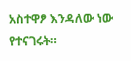አስተዋፆ እንዳለው ነው የተናገሩት።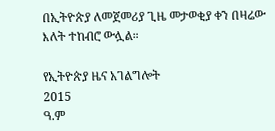በኢትዮጵያ ለመጀመሪያ ጊዜ መታወቂያ ቀን በዛሬው እለት ተከብሮ ውሏል።

የኢትዮጵያ ዜና አገልግሎት
2015
ዓ.ም